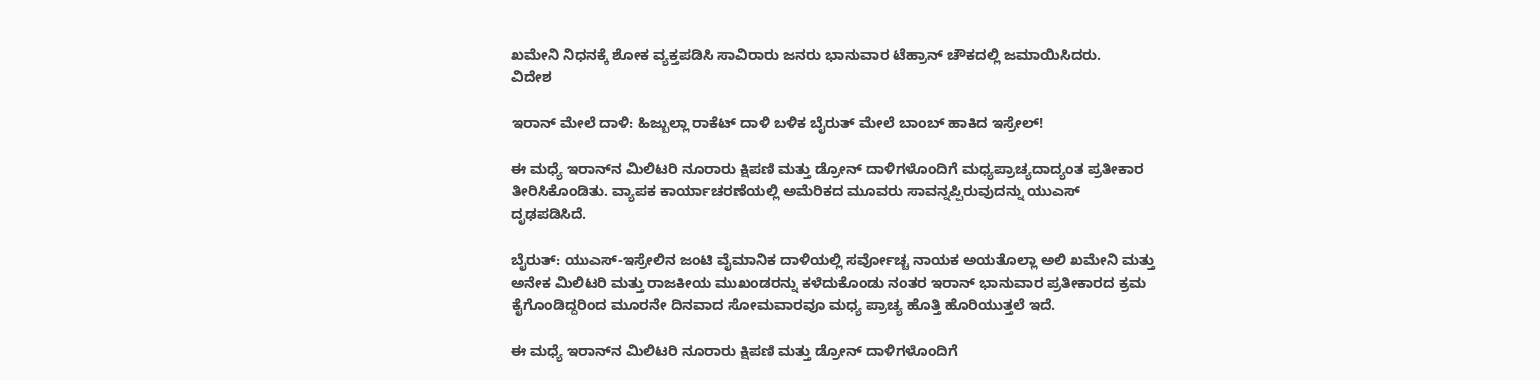ಖಮೇನಿ ನಿಧನಕ್ಕೆ ಶೋಕ ವ್ಯಕ್ತಪಡಿಸಿ ಸಾವಿರಾರು ಜನರು ಭಾನುವಾರ ಟೆಹ್ರಾನ್ ಚೌಕದಲ್ಲಿ ಜಮಾಯಿಸಿದರು.
ವಿದೇಶ

ಇರಾನ್ ಮೇಲೆ ದಾಳಿ: ಹಿಜ್ಬುಲ್ಲಾ ರಾಕೆಟ್ ದಾಳಿ ಬಳಿಕ ಬೈರುತ್ ಮೇಲೆ ಬಾಂಬ್ ಹಾಕಿದ ಇಸ್ರೇಲ್!

ಈ ಮಧ್ಯೆ ಇರಾನ್‌ನ ಮಿಲಿಟರಿ ನೂರಾರು ಕ್ಷಿಪಣಿ ಮತ್ತು ಡ್ರೋನ್ ದಾಳಿಗಳೊಂದಿಗೆ ಮಧ್ಯಪ್ರಾಚ್ಯದಾದ್ಯಂತ ಪ್ರತೀಕಾರ ತೀರಿಸಿಕೊಂಡಿತು. ವ್ಯಾಪಕ ಕಾರ್ಯಾಚರಣೆಯಲ್ಲಿ ಅಮೆರಿಕದ ಮೂವರು ಸಾವನ್ನಪ್ಪಿರುವುದನ್ನು ಯುಎಸ್ ದೃಢಪಡಿಸಿದೆ.

ಬೈರುತ್: ಯುಎಸ್-ಇಸ್ರೇಲಿನ ಜಂಟಿ ವೈಮಾನಿಕ ದಾಳಿಯಲ್ಲಿ ಸರ್ವೋಚ್ಚ ನಾಯಕ ಅಯತೊಲ್ಲಾ ಅಲಿ ಖಮೇನಿ ಮತ್ತು ಅನೇಕ ಮಿಲಿಟರಿ ಮತ್ತು ರಾಜಕೀಯ ಮುಖಂಡರನ್ನು ಕಳೆದುಕೊಂಡು ನಂತರ ಇರಾನ್ ಭಾನುವಾರ ಪ್ರತೀಕಾರದ ಕ್ರಮ ಕೈಗೊಂಡಿದ್ದರಿಂದ ಮೂರನೇ ದಿನವಾದ ಸೋಮವಾರವೂ ಮಧ್ಯ ಪ್ರಾಚ್ಯ ಹೊತ್ತಿ ಹೊರಿಯುತ್ತಲೆ ಇದೆ.

ಈ ಮಧ್ಯೆ ಇರಾನ್‌ನ ಮಿಲಿಟರಿ ನೂರಾರು ಕ್ಷಿಪಣಿ ಮತ್ತು ಡ್ರೋನ್ ದಾಳಿಗಳೊಂದಿಗೆ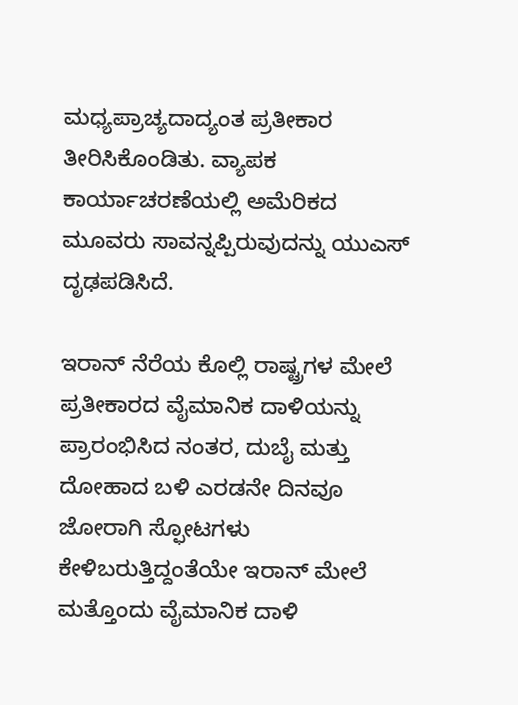ಮಧ್ಯಪ್ರಾಚ್ಯದಾದ್ಯಂತ ಪ್ರತೀಕಾರ ತೀರಿಸಿಕೊಂಡಿತು. ವ್ಯಾಪಕ ಕಾರ್ಯಾಚರಣೆಯಲ್ಲಿ ಅಮೆರಿಕದ ಮೂವರು ಸಾವನ್ನಪ್ಪಿರುವುದನ್ನು ಯುಎಸ್ ದೃಢಪಡಿಸಿದೆ.

ಇರಾನ್ ನೆರೆಯ ಕೊಲ್ಲಿ ರಾಷ್ಟ್ರಗಳ ಮೇಲೆ ಪ್ರತೀಕಾರದ ವೈಮಾನಿಕ ದಾಳಿಯನ್ನು ಪ್ರಾರಂಭಿಸಿದ ನಂತರ, ದುಬೈ ಮತ್ತು ದೋಹಾದ ಬಳಿ ಎರಡನೇ ದಿನವೂ ಜೋರಾಗಿ ಸ್ಫೋಟಗಳು ಕೇಳಿಬರುತ್ತಿದ್ದಂತೆಯೇ ಇರಾನ್ ಮೇಲೆ ಮತ್ತೊಂದು ವೈಮಾನಿಕ ದಾಳಿ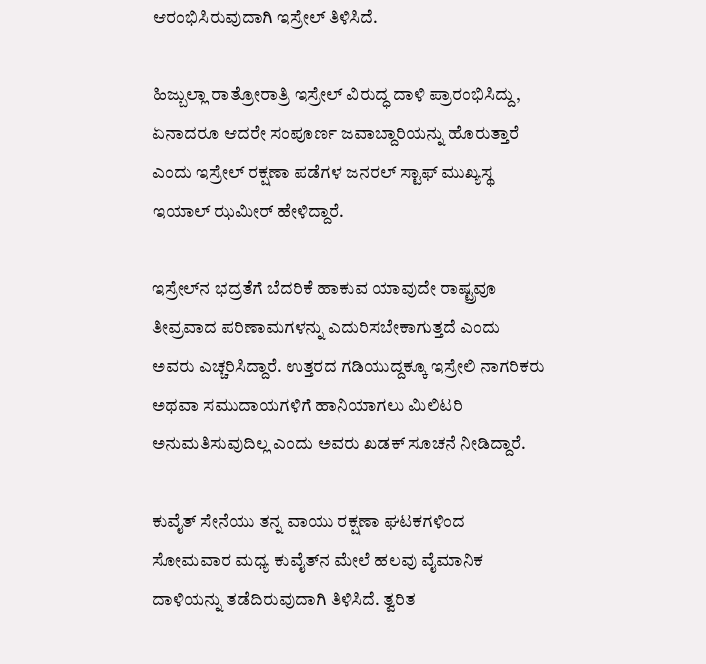ಆರಂಭಿಸಿರುವುದಾಗಿ ಇಸ್ರೇಲ್ ತಿಳಿಸಿದೆ.

ಹಿಜ್ಬುಲ್ಲಾ ರಾತ್ರೋರಾತ್ರಿ ಇಸ್ರೇಲ್ ವಿರುದ್ಧ ದಾಳಿ ಪ್ರಾರಂಭಿಸಿದ್ದು, ಏನಾದರೂ ಆದರೇ ಸಂಪೂರ್ಣ ಜವಾಬ್ದಾರಿಯನ್ನು ಹೊರುತ್ತಾರೆ ಎಂದು ಇಸ್ರೇಲ್ ರಕ್ಷಣಾ ಪಡೆಗಳ ಜನರಲ್ ಸ್ಟಾಫ್ ಮುಖ್ಯಸ್ಥ ಇಯಾಲ್ ಝಮೀರ್ ಹೇಳಿದ್ದಾರೆ.

ಇಸ್ರೇಲ್‌ನ ಭದ್ರತೆಗೆ ಬೆದರಿಕೆ ಹಾಕುವ ಯಾವುದೇ ರಾಷ್ಟ್ರವೂ ತೀವ್ರವಾದ ಪರಿಣಾಮಗಳನ್ನು ಎದುರಿಸಬೇಕಾಗುತ್ತದೆ ಎಂದು ಅವರು ಎಚ್ಚರಿಸಿದ್ದಾರೆ. ಉತ್ತರದ ಗಡಿಯುದ್ದಕ್ಕೂ ಇಸ್ರೇಲಿ ನಾಗರಿಕರು ಅಥವಾ ಸಮುದಾಯಗಳಿಗೆ ಹಾನಿಯಾಗಲು ಮಿಲಿಟರಿ ಅನುಮತಿಸುವುದಿಲ್ಲ ಎಂದು ಅವರು ಖಡಕ್ ಸೂಚನೆ ನೀಡಿದ್ದಾರೆ.

ಕುವೈತ್ ಸೇನೆಯು ತನ್ನ ವಾಯು ರಕ್ಷಣಾ ಘಟಕಗಳಿಂದ ಸೋಮವಾರ ಮಧ್ಯ ಕುವೈತ್‌ನ ಮೇಲೆ ಹಲವು ವೈಮಾನಿಕ ದಾಳಿಯನ್ನು ತಡೆದಿರುವುದಾಗಿ ತಿಳಿಸಿದೆ. ತ್ವರಿತ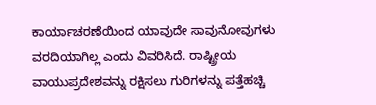ಕಾರ್ಯಾಚರಣೆಯಿಂದ ಯಾವುದೇ ಸಾವುನೋವುಗಳು ವರದಿಯಾಗಿಲ್ಲ ಎಂದು ವಿವರಿಸಿದೆ. ರಾಷ್ಟ್ರೀಯ ವಾಯುಪ್ರದೇಶವನ್ನು ರಕ್ಷಿಸಲು ಗುರಿಗಳನ್ನು ಪತ್ತೆಹಚ್ಚಿ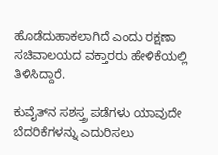ಹೊಡೆದುಹಾಕಲಾಗಿದೆ ಎಂದು ರಕ್ಷಣಾ ಸಚಿವಾಲಯದ ವಕ್ತಾರರು ಹೇಳಿಕೆಯಲ್ಲಿ ತಿಳಿಸಿದ್ದಾರೆ.

ಕುವೈತ್‌ನ ಸಶಸ್ತ್ರ ಪಡೆಗಳು ಯಾವುದೇ ಬೆದರಿಕೆಗಳನ್ನು ಎದುರಿಸಲು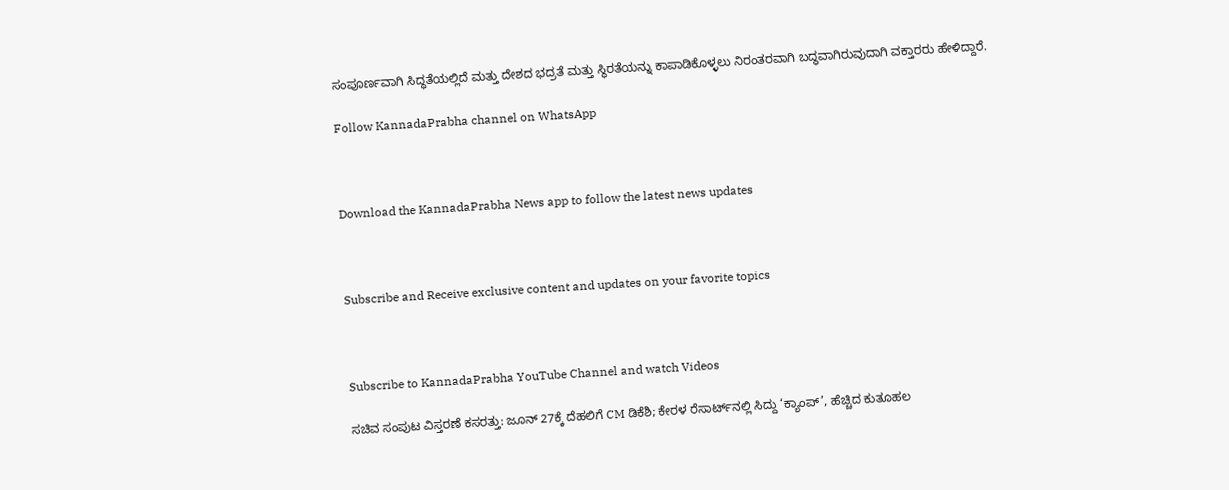ಸಂಪೂರ್ಣವಾಗಿ ಸಿದ್ಧತೆಯಲ್ಲಿದೆ ಮತ್ತು ದೇಶದ ಭದ್ರತೆ ಮತ್ತು ಸ್ಥಿರತೆಯನ್ನು ಕಾಪಾಡಿಕೊಳ್ಳಲು ನಿರಂತರವಾಗಿ ಬದ್ಧವಾಗಿರುವುದಾಗಿ ವಕ್ತಾರರು ಹೇಳಿದ್ದಾರೆ.

Follow KannadaPrabha channel on WhatsApp



Download the KannadaPrabha News app to follow the latest news updates



Subscribe and Receive exclusive content and updates on your favorite topics



Subscribe to KannadaPrabha YouTube Channel and watch Videos

ಸಚಿವ ಸಂಪುಟ ವಿಸ್ತರಣೆ ಕಸರತ್ತು: ಜೂನ್ 27ಕ್ಕೆ ದೆಹಲಿಗೆ CM ಡಿಕೆಶಿ; ಕೇರಳ ರೆಸಾರ್ಟ್‌ನಲ್ಲಿ ಸಿದ್ದು ‘ಕ್ಯಾಂಪ್’, ಹೆಚ್ಚಿದ ಕುತೂಹಲ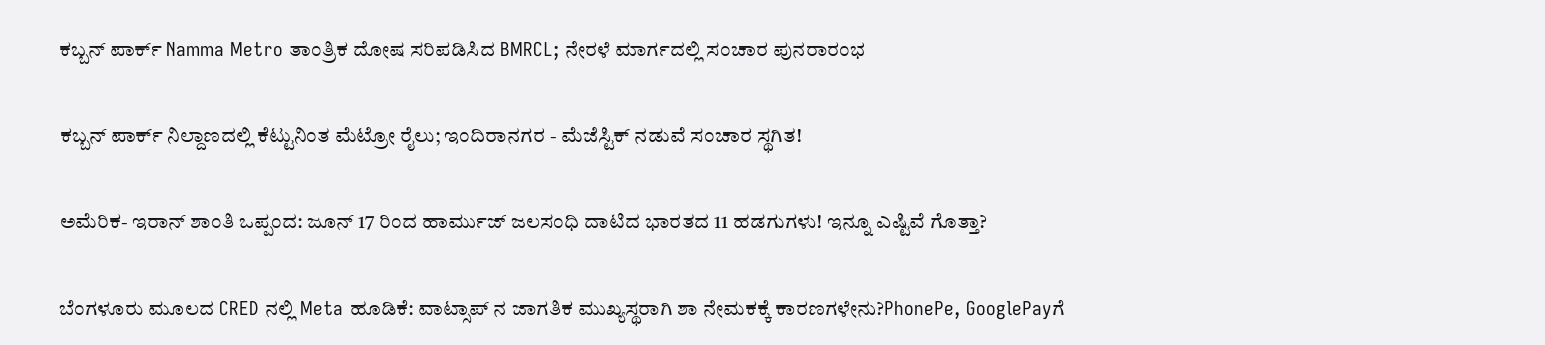ಕಬ್ಬನ್ ಪಾರ್ಕ್ Namma Metro ತಾಂತ್ರಿಕ ದೋಷ ಸರಿಪಡಿಸಿದ BMRCL; ನೇರಳೆ ಮಾರ್ಗದಲ್ಲಿ ಸಂಚಾರ ಪುನರಾರಂಭ

ಕಬ್ಬನ್‌ ಪಾರ್ಕ್‌ ನಿಲ್ದಾಣದಲ್ಲಿ ಕೆಟ್ಟುನಿಂತ ಮೆಟ್ರೋ ರೈಲು; ಇಂದಿರಾನಗರ - ಮೆಜೆಸ್ಟಿಕ್ ನಡುವೆ ಸಂಚಾರ ಸ್ಥಗಿತ!

ಅಮೆರಿಕ- ಇರಾನ್ ಶಾಂತಿ ಒಪ್ಪಂದ: ಜೂನ್ 17 ರಿಂದ ಹಾರ್ಮುಜ್ ಜಲಸಂಧಿ ದಾಟಿದ ಭಾರತದ 11 ಹಡಗುಗಳು! ಇನ್ನೂ ಎಷ್ಟಿವೆ ಗೊತ್ತಾ?

ಬೆಂಗಳೂರು ಮೂಲದ CRED ನಲ್ಲಿ Meta ಹೂಡಿಕೆ: ವಾಟ್ಸಾಪ್ ನ ಜಾಗತಿಕ ಮುಖ್ಯಸ್ಥರಾಗಿ ಶಾ ನೇಮಕಕ್ಕೆ ಕಾರಣಗಳೇನು?PhonePe, GooglePayಗೆ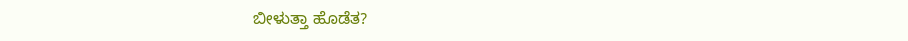ಬೀಳುತ್ತಾ ಹೊಡೆತ?